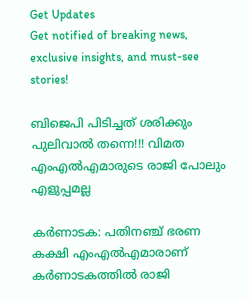Get Updates
Get notified of breaking news, exclusive insights, and must-see stories!

ബിജെപി പിടിച്ചത് ശരിക്കും പുലിവാല്‍ തന്നെ!!! വിമത എംഎല്‍എമാരുടെ രാജി പോലും എളുപ്പമല്ല

കര്‍ണാടക: പതിനഞ്ച് ഭരണ കക്ഷി എംഎല്‍എമാരാണ് കര്‍ണാടകത്തില്‍ രാജി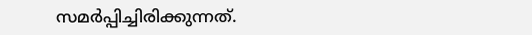സമര്‍പ്പിച്ചിരിക്കുന്നത്.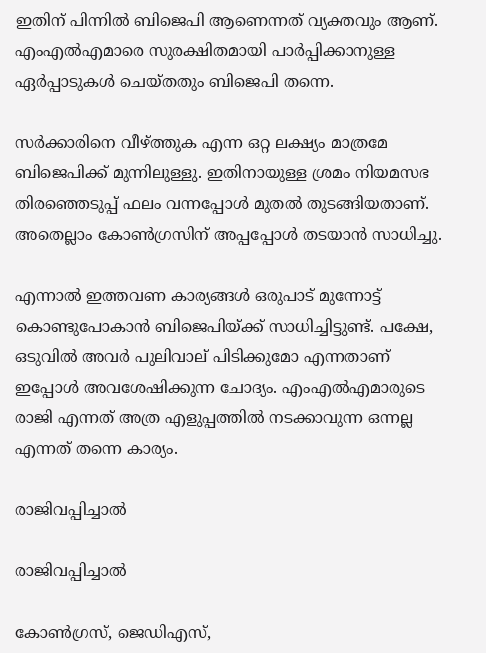ഇതിന് പിന്നില്‍ ബിജെപി ആണെന്നത് വ്യക്തവും ആണ്. എംഎല്‍എമാരെ സുരക്ഷിതമായി പാര്‍പ്പിക്കാനുള്ള ഏര്‍പ്പാടുകള്‍ ചെയ്തതും ബിജെപി തന്നെ.

സര്‍ക്കാരിനെ വീഴ്ത്തുക എന്ന ഒറ്റ ലക്ഷ്യം മാത്രമേ ബിജെപിക്ക് മുന്നിലുള്ളു. ഇതിനായുള്ള ശ്രമം നിയമസഭ തിരഞ്ഞെടുപ്പ് ഫലം വന്നപ്പോള്‍ മുതല്‍ തുടങ്ങിയതാണ്. അതെല്ലാം കോണ്‍ഗ്രസിന് അപ്പപ്പോള്‍ തടയാന്‍ സാധിച്ചു.

എന്നാല്‍ ഇത്തവണ കാര്യങ്ങള്‍ ഒരുപാട് മുന്നോട്ട് കൊണ്ടുപോകാന്‍ ബിജെപിയ്ക്ക് സാധിച്ചിട്ടുണ്ട്. പക്ഷേ, ഒടുവില്‍ അവര്‍ പുലിവാല് പിടിക്കുമോ എന്നതാണ് ഇപ്പോള്‍ അവശേഷിക്കുന്ന ചോദ്യം. എംഎല്‍എമാരുടെ രാജി എന്നത് അത്ര എളുപ്പത്തില്‍ നടക്കാവുന്ന ഒന്നല്ല എന്നത് തന്നെ കാര്യം.

രാജിവപ്പിച്ചാല്‍

രാജിവപ്പിച്ചാല്‍

കോണ്‍ഗ്രസ്, ജെഡിഎസ്,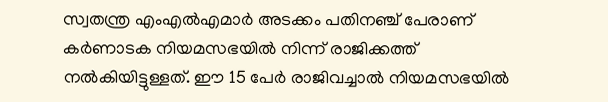സ്വതന്ത്ര എംഎല്‍എമാര്‍ അടക്കം പതിനഞ്ച് പേരാണ് കര്‍ണാടക നിയമസഭയില്‍ നിന്ന് രാജിക്കത്ത് നല്‍കിയിട്ടുള്ളത്. ഈ 15 പേര്‍ രാജിവച്ചാല്‍ നിയമസഭയില്‍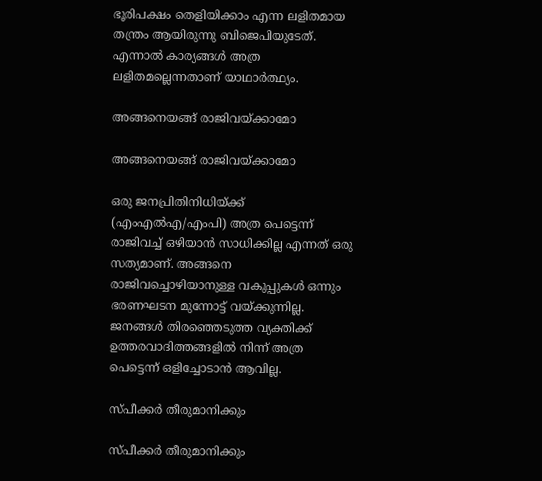ഭൂരിപക്ഷം തെളിയിക്കാം എന്ന ലളിതമായ തന്ത്രം ആയിരുന്നു ബിജെപിയുടേത്. എന്നാല്‍ കാര്യങ്ങള്‍ അത്ര ലളിതമല്ലെന്നതാണ് യാഥാര്‍ത്ഥ്യം.

അങ്ങനെയങ്ങ് രാജിവയ്ക്കാമോ

അങ്ങനെയങ്ങ് രാജിവയ്ക്കാമോ

ഒരു ജനപ്രിതിനിധിയ്ക്ക് (എംഎല്‍എ/എംപി) അത്ര പെട്ടെന്ന് രാജിവച്ച് ഒഴിയാന്‍ സാധിക്കില്ല എന്നത് ഒരു സത്യമാണ്. അങ്ങനെ രാജിവച്ചൊഴിയാനുള്ള വകുപ്പുകള്‍ ഒന്നും ഭരണഘടന മുന്നോട്ട് വയ്ക്കുന്നില്ല. ജനങ്ങള്‍ തിരഞ്ഞെടുത്ത വ്യക്തിക്ക് ഉത്തരവാദിത്തങ്ങളില്‍ നിന്ന് അത്ര പെട്ടെന്ന് ഒളിച്ചോടാന്‍ ആവില്ല.

സ്പീക്കര്‍ തീരുമാനിക്കും

സ്പീക്കര്‍ തീരുമാനിക്കും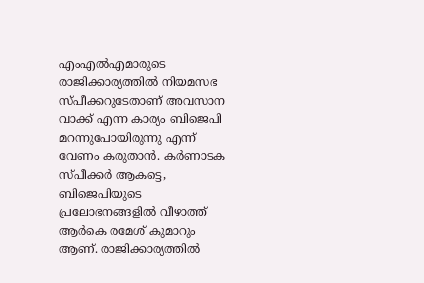എംഎല്‍എമാരുടെ രാജിക്കാര്യത്തില്‍ നിയമസഭ സ്പീക്കറുടേതാണ് അവസാന വാക്ക് എന്ന കാര്യം ബിജെപി മറന്നുപോയിരുന്നു എന്ന് വേണം കരുതാന്‍. കര്‍ണാടക സ്പീക്കര്‍ ആകട്ടെ, ബിജെപിയുടെ പ്രലോഭനങ്ങളില്‍ വീഴാത്ത് ആര്‍കെ രമേശ് കുമാറും ആണ്. രാജിക്കാര്യത്തില്‍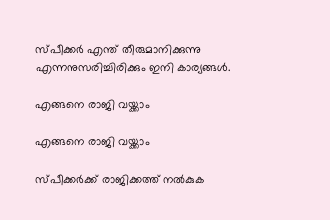സ്പീക്കര്‍ എന്ത് തീരുമാനിക്കുന്നു എന്നനുസരിച്ചിരിക്കും ഇനി കാര്യങ്ങള്‍.

എങ്ങനെ രാജി വയ്ക്കാം

എങ്ങനെ രാജി വയ്ക്കാം

സ്പീക്കര്‍ക്ക് രാജിക്കത്ത് നല്‍കുക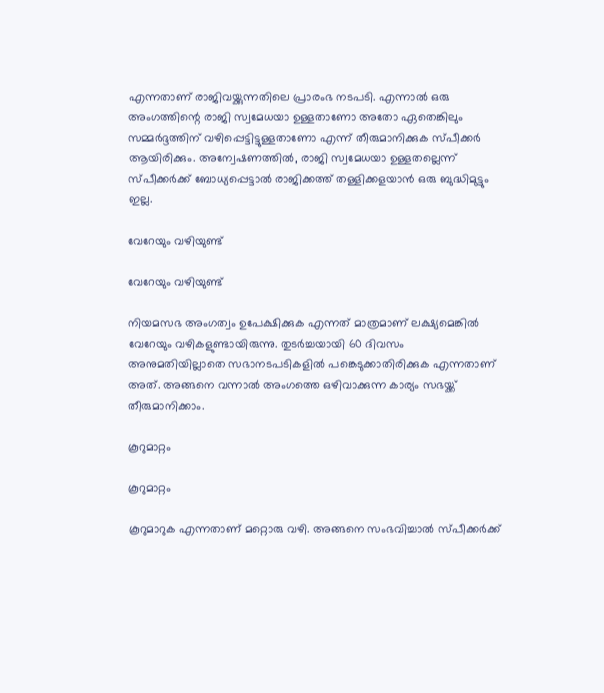എന്നതാണ് രാജിവയ്ക്കുന്നതിലെ പ്രാരംഭ നടപടി. എന്നാല്‍ ഒരു അംഗത്തിന്റെ രാജി സ്വമേധയാ ഉള്ളതാണോ അതോ ഏതെങ്കിലും സമ്മര്‍ദ്ദത്തിന് വഴിപ്പെട്ടിട്ടുള്ളതാണോ എന്ന് തീരുമാനിക്കുക സ്പീക്കര്‍ ആയിരിക്കും. അന്വേഷണത്തില്‍, രാജി സ്വമേധയാ ഉള്ളതല്ലെന്ന് സ്പീക്കര്‍ക്ക് ബോധ്യപ്പെട്ടാല്‍ രാജിക്കത്ത് തള്ളിക്കളയാന്‍ ഒരു ബുദ്ധിമുട്ടും ഇല്ല.

വേറേയും വഴിയുണ്ട്

വേറേയും വഴിയുണ്ട്

നിയമസഭ അംഗത്വം ഉപേക്ഷിക്കുക എന്നത് മാത്രമാണ് ലക്ഷ്യമെങ്കില്‍ വേറേയും വഴികളുണ്ടായിരുന്നു. തുടര്‍ച്ചയായി 60 ദിവസം അനുമതിയില്ലാതെ സഭാനടപടികളില്‍ പങ്കെടുക്കാതിരിക്കുക എന്നതാണ് അത്. അങ്ങനെ വന്നാല്‍ അംഗത്തെ ഒഴിവാക്കുന്ന കാര്യം സഭയ്ക്ക് തീരുമാനിക്കാം.

കൂറുമാറ്റം

കൂറുമാറ്റം

കൂറുമാറുക എന്നതാണ് മറ്റൊരു വഴി. അങ്ങനെ സംഭവിച്ചാല്‍ സ്പീക്കര്‍ക്ക്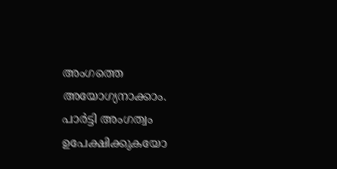അംഗത്തെ അയോഗ്യനാക്കാം. പാര്‍ട്ടി അംഗത്വം ഉപേക്ഷിക്കുകയോ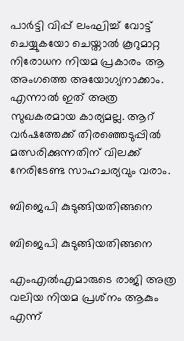പാര്‍ട്ടി വിപ്പ് ലംഘിച്ച് വോട്ട് ചെയ്യുകയോ ചെയ്താല്‍ കൂറുമാറ്റ നിരോധന നിയമ പ്രകാരം ആ അംഗത്തെ അയോഗ്യനാക്കാം. എന്നാല്‍ ഇത് അത്ര സുഖകരമായ കാര്യമല്ല. ആറ് വര്‍ഷത്തേക്ക് തിരഞ്ഞെടുപ്പില്‍ മത്സരിക്കുന്നതിന് വിലക്ക് നേരിടേണ്ട സാഹചര്യവും വരാം.

ബിജെപി കുടുങ്ങിയതിങ്ങനെ

ബിജെപി കുടുങ്ങിയതിങ്ങനെ

എംഎല്‍എമാരുടെ രാജി അത്ര വലിയ നിയമ പ്രശ്‌നം ആകും എന്ന്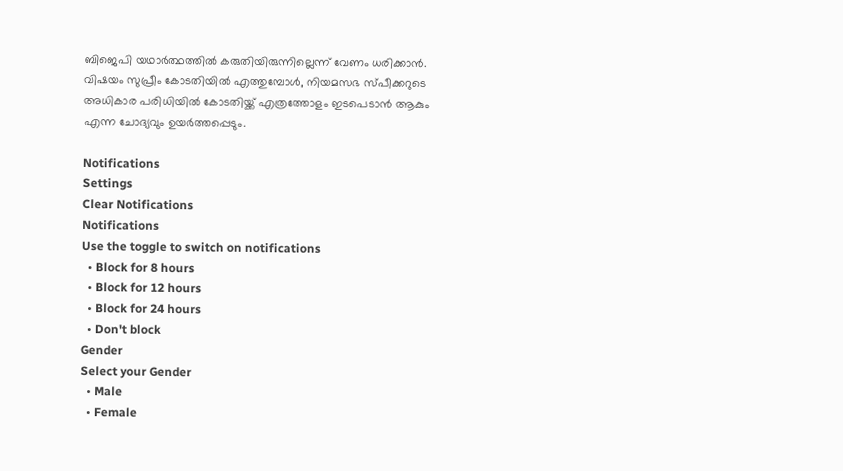ബിജെപി യഥാര്‍ത്ഥത്തില്‍ കരുതിയിരുന്നില്ലെന്ന് വേണം ധരിക്കാന്‍. വിഷയം സുപ്രീം കോടതിയില്‍ എത്തുമ്പോള്‍, നിയമസഭ സ്പീക്കറുടെ അധികാര പരിധിയില്‍ കോടതിയ്ക്ക് എത്രത്തോളം ഇടപെടാന്‍ ആകും എന്ന ചോദ്യവും ഉയര്‍ത്തപ്പെടും.

Notifications
Settings
Clear Notifications
Notifications
Use the toggle to switch on notifications
  • Block for 8 hours
  • Block for 12 hours
  • Block for 24 hours
  • Don't block
Gender
Select your Gender
  • Male
  • Female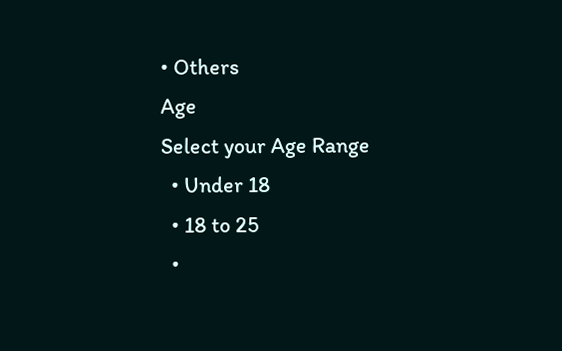• Others
Age
Select your Age Range
  • Under 18
  • 18 to 25
  •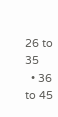26 to 35
  • 36 to 45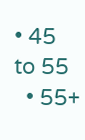• 45 to 55
  • 55+